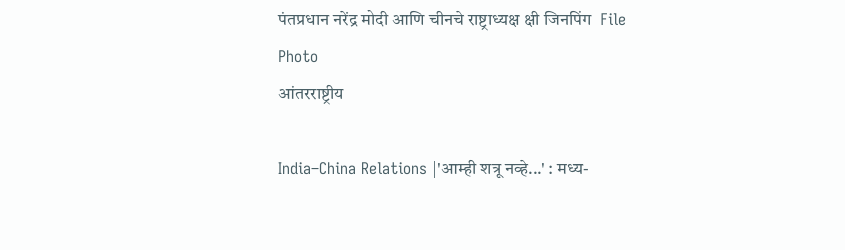पंतप्रधान नरेंद्र मोदी आणि चीनचे राष्ट्राध्यक्ष क्षी जिनपिंग  File Photo
आंतरराष्ट्रीय

India–China Relations |'आम्ही शत्रू नव्हे...' : मध्य-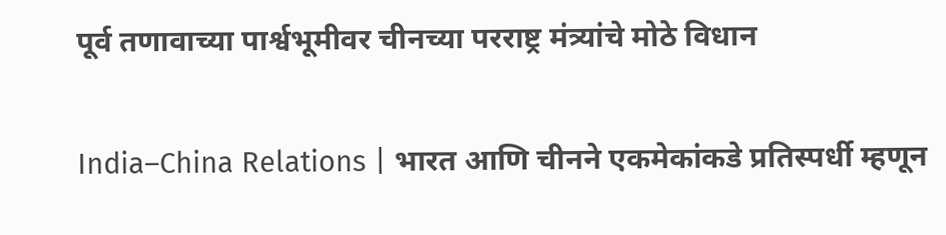पूर्व तणावाच्या पार्श्वभूमीवर चीनच्या परराष्ट्र मंत्र्यांचे मोठे विधान

India–China Relations | भारत आणि चीनने एकमेकांकडे प्रतिस्पर्धी म्हणून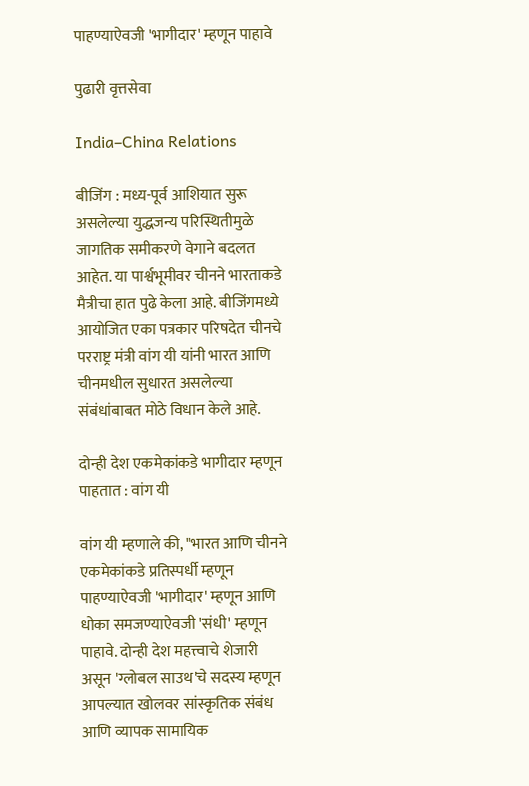पाहण्याऐवजी 'भागीदार' म्हणून पाहावे

पुढारी वृत्तसेवा

India–China Relations

बीजिंग : मध्य-पूर्व आशियात सुरू असलेल्या युद्धजन्य परिस्थितीमुळे जागतिक समीकरणे वेगाने बदलत आहेत. या पार्श्वभूमीवर चीनने भारताकडे मैत्रीचा हात पुढे केला आहे. बीजिंगमध्ये आयोजित एका पत्रकार परिषदेत चीनचे परराष्ट्र मंत्री वांग यी यांनी भारत आणि चीनमधील सुधारत असलेल्या संबंधांबाबत मोठे विधान केले आहे.

दोन्ही देश एकमेकांकडे भागीदार म्हणून पाहतात : वांग यी

वांग यी म्हणाले की, "भारत आणि चीनने एकमेकांकडे प्रतिस्पर्धी म्हणून पाहण्याऐवजी 'भागीदार' म्हणून आणि धोका समजण्याऐवजी 'संधी' म्हणून पाहावे. दोन्ही देश महत्त्वाचे शेजारी असून 'ग्लोबल साउथ'चे सदस्य म्हणून आपल्यात खोलवर सांस्कृतिक संबंध आणि व्यापक सामायिक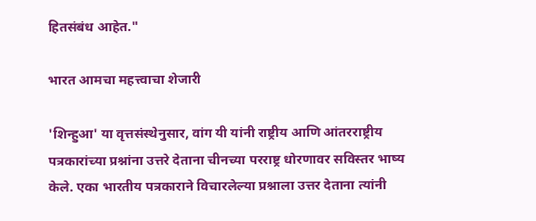हितसंबंध आहेत."

भारत आमचा महत्त्वाचा शेजारी

'शिन्हुआ' या वृत्तसंस्थेनुसार, वांग यी यांनी राष्ट्रीय आणि आंतरराष्ट्रीय पत्रकारांच्या प्रश्नांना उत्तरे देताना चीनच्या परराष्ट्र धोरणावर सविस्तर भाष्य केले. एका भारतीय पत्रकाराने विचारलेल्या प्रश्नाला उत्तर देताना त्यांनी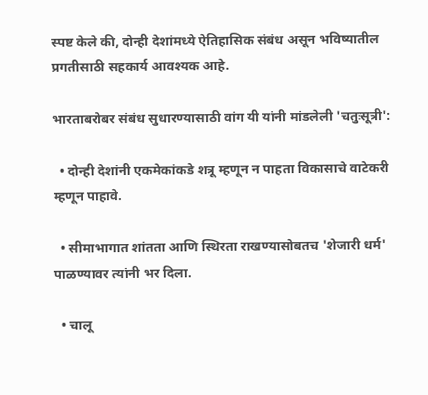स्पष्ट केले की, दोन्ही देशांमध्ये ऐतिहासिक संबंध असून भविष्यातील प्रगतीसाठी सहकार्य आवश्यक आहे.

भारताबरोबर संबंध सुधारण्यासाठी वांग यी यांनी मांडलेली 'चतुःसूत्री':

  • दोन्ही देशांनी एकमेकांकडे शत्रू म्हणून न पाहता विकासाचे वाटेकरी म्हणून पाहावे.

  • सीमाभागात शांतता आणि स्थिरता राखण्यासोबतच 'शेजारी धर्म' पाळण्यावर त्यांनी भर दिला.

  • चालू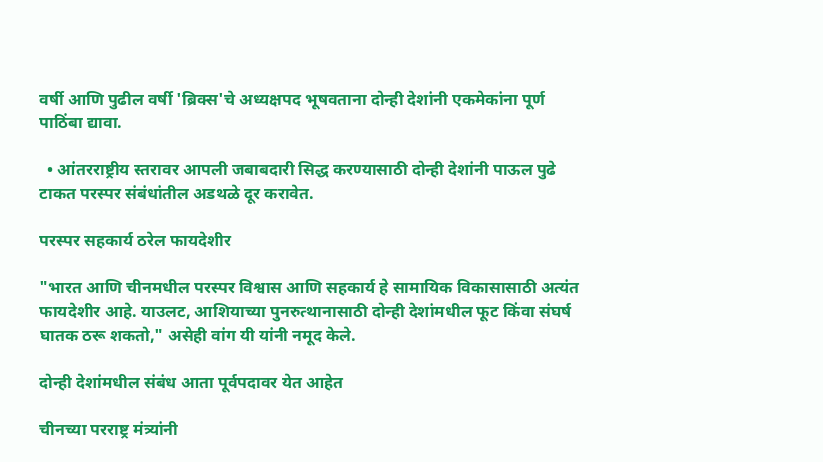वर्षी आणि पुढील वर्षी 'ब्रिक्स'चे अध्यक्षपद भूषवताना दोन्ही देशांनी एकमेकांना पूर्ण पाठिंबा द्यावा.

  • आंतरराष्ट्रीय स्तरावर आपली जबाबदारी सिद्ध करण्यासाठी दोन्ही देशांनी पाऊल पुढे टाकत परस्पर संबंधांतील अडथळे दूर करावेत.

परस्पर सहकार्य ठरेल फायदेशीर

"भारत आणि चीनमधील परस्पर विश्वास आणि सहकार्य हे सामायिक विकासासाठी अत्यंत फायदेशीर आहे. याउलट, आशियाच्या पुनरुत्थानासाठी दोन्ही देशांमधील फूट किंवा संघर्ष घातक ठरू शकतो," असेही वांग यी यांनी नमूद केले.

दोन्ही देशांमधील संबंध आता पूर्वपदावर येत आहेत

चीनच्या परराष्ट्र मंत्र्यांनी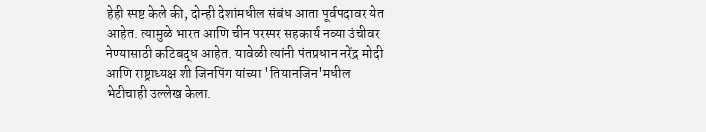हेही स्पष्ट केले की, दोन्ही देशांमधील संबंध आता पूर्वपदावर येत आहेत. त्यामुळे भारत आणि चीन परस्पर सहकार्य नव्या उंचीवर नेण्यासाठी कटिबद्ध आहेत. यावेळी त्यांनी पंतप्रधान नरेंद्र मोदी आणि राष्ट्राध्यक्ष शी जिनपिंग यांच्या 'तियानजिन'मधील भेटीचाही उल्लेख केला.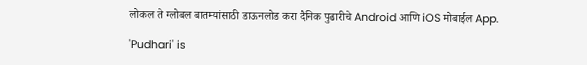लोकल ते ग्लोबल बातम्यांसाठी डाऊनलोड करा दैनिक पुढारीचे Android आणि iOS मोबाईल App.

'Pudhari' is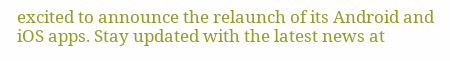excited to announce the relaunch of its Android and iOS apps. Stay updated with the latest news at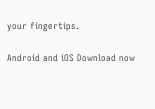your fingertips.

Android and iOS Download now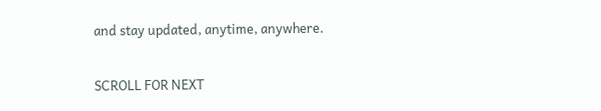and stay updated, anytime, anywhere.

SCROLL FOR NEXT